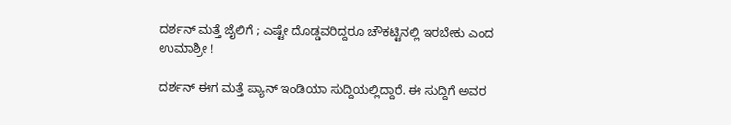ದರ್ಶನ್ ಮತ್ತೆ ಜೈಲಿಗೆ ; ಎಷ್ಟೇ ದೊಡ್ಡವರಿದ್ದರೂ ಚೌಕಟ್ಟಿನಲ್ಲಿ ಇರಬೇಕು ಎಂದ ಉಮಾಶ್ರೀ !

ದರ್ಶನ್ ಈಗ ಮತ್ತೆ ಪ್ಯಾನ್ ಇಂಡಿಯಾ ಸುದ್ದಿಯಲ್ಲಿದ್ದಾರೆ. ಈ ಸುದ್ದಿಗೆ ಅವರ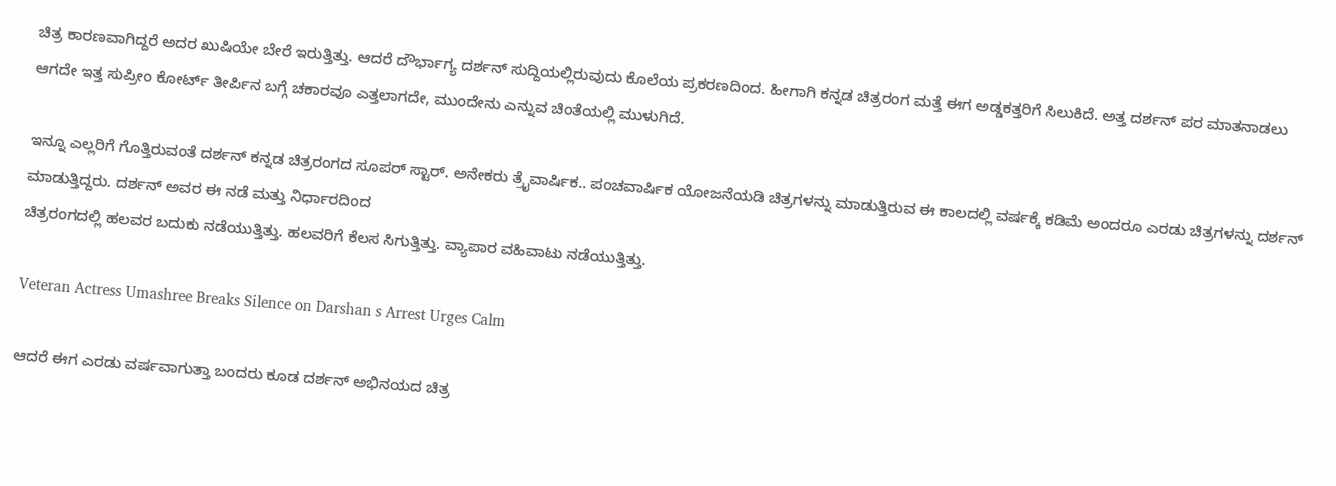ಚಿತ್ರ ಕಾರಣವಾಗಿದ್ದರೆ ಅದರ ಖುಷಿಯೇ ಬೇರೆ ಇರುತ್ತಿತ್ತು. ಆದರೆ ದೌರ್ಭಾಗ್ಯ ದರ್ಶನ್ ಸುದ್ದಿಯಲ್ಲಿರುವುದು ಕೊಲೆಯ ಪ್ರಕರಣದಿಂದ. ಹೀಗಾಗಿ ಕನ್ನಡ ಚಿತ್ರರಂಗ ಮತ್ತೆ ಈಗ ಅಡ್ಡಕತ್ತರಿಗೆ ಸಿಲುಕಿದೆ. ಅತ್ತ ದರ್ಶನ್ ಪರ ಮಾತನಾಡಲು ಆಗದೇ ಇತ್ತ ಸುಪ್ರೀಂ ಕೋರ್ಟ್ ತೀರ್ಪಿನ ಬಗ್ಗೆ ಚಕಾರವೂ ಎತ್ತಲಾಗದೇ, ಮುಂದೇನು ಎನ್ನುವ ಚಿಂತೆಯಲ್ಲಿ ಮುಳುಗಿದೆ.

ಇನ್ನೂ ಎಲ್ಲರಿಗೆ ಗೊತ್ತಿರುವಂತೆ ದರ್ಶನ್ ಕನ್ನಡ ಚಿತ್ರರಂಗದ ಸೂಪರ್ ಸ್ಟಾರ್. ಅನೇಕರು ತ್ರೈವಾರ್ಷಿಕ.. ಪಂಚವಾರ್ಷಿಕ ಯೋಜನೆಯಡಿ ಚಿತ್ರಗಳನ್ನು ಮಾಡುತ್ತಿರುವ ಈ ಕಾಲದಲ್ಲಿ ವರ್ಷಕ್ಕೆ ಕಡಿಮೆ ಅಂದರೂ ಎರಡು ಚಿತ್ರಗಳನ್ನು ದರ್ಶನ್ ಮಾಡುತ್ತಿದ್ದರು. ದರ್ಶನ್ ಅವರ ಈ ನಡೆ ಮತ್ತು ನಿರ್ಧಾರದಿಂದ
ಚಿತ್ರರಂಗದಲ್ಲಿ ಹಲವರ ಬದುಕು ನಡೆಯುತ್ತಿತ್ತು. ಹಲವರಿಗೆ ಕೆಲಸ ಸಿಗುತ್ತಿತ್ತು. ವ್ಯಾಪಾರ ವಹಿವಾಟು ನಡೆಯುತ್ತಿತ್ತು.

Veteran Actress Umashree Breaks Silence on Darshan s Arrest Urges Calm

ಆದರೆ ಈಗ ಎರಡು ವರ್ಷವಾಗುತ್ತಾ ಬಂದರು ಕೂಡ ದರ್ಶನ್ ಅಭಿನಯದ ಚಿತ್ರ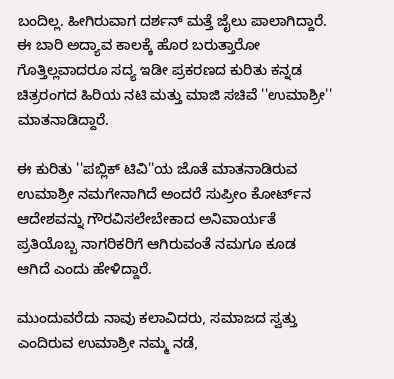ಬಂದಿಲ್ಲ. ಹೀಗಿರುವಾಗ ದರ್ಶನ್ ಮತ್ತೆ ಜೈಲು ಪಾಲಾಗಿದ್ದಾರೆ. ಈ ಬಾರಿ ಅದ್ಯಾವ ಕಾಲಕ್ಕೆ ಹೊರ ಬರುತ್ತಾರೋ ಗೊತ್ತಿಲ್ಲವಾದರೂ ಸದ್ಯ ಇಡೀ ಪ್ರಕರಣದ ಕುರಿತು ಕನ್ನಡ ಚಿತ್ರರಂಗದ ಹಿರಿಯ ನಟಿ ಮತ್ತು ಮಾಜಿ ಸಚಿವೆ ''ಉಮಾಶ್ರೀ'' ಮಾತನಾಡಿದ್ದಾರೆ.

ಈ ಕುರಿತು ''ಪಬ್ಲಿಕ್ ಟಿವಿ''ಯ ಜೊತೆ ಮಾತನಾಡಿರುವ ಉಮಾಶ್ರೀ ನಮಗೇನಾಗಿದೆ ಅಂದರೆ ಸುಪ್ರೀಂ ಕೋರ್ಟ್‌ನ ಆದೇಶವನ್ನು ಗೌರವಿಸಲೇಬೇಕಾದ ಅನಿವಾರ್ಯತೆ ಪ್ರತಿಯೊಬ್ಬ ನಾಗರಿಕರಿಗೆ ಆಗಿರುವಂತೆ ನಮಗೂ ಕೂಡ ಆಗಿದೆ ಎಂದು ಹೇಳಿದ್ದಾರೆ.

ಮುಂದುವರೆದು ನಾವು ಕಲಾವಿದರು, ಸಮಾಜದ ಸ್ವತ್ತು ಎಂದಿರುವ ಉಮಾಶ್ರೀ ನಮ್ಮ ನಡೆ,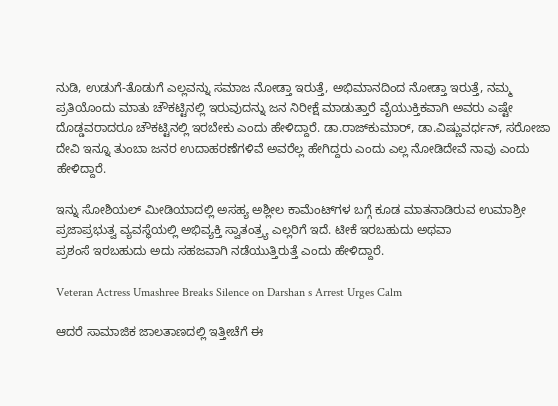ನುಡಿ, ಉಡುಗೆ-ತೊಡುಗೆ ಎಲ್ಲವನ್ನು ಸಮಾಜ ನೋಡ್ತಾ ಇರುತ್ತೆ, ಅಭಿಮಾನದಿಂದ ನೋಡ್ತಾ ಇರುತ್ತೆ, ನಮ್ಮ ಪ್ರತಿಯೊಂದು ಮಾತು ಚೌಕಟ್ಟಿನಲ್ಲಿ ಇರುವುದನ್ನು ಜನ ನಿರೀಕ್ಷೆ ಮಾಡುತ್ತಾರೆ ವೈಯುಕ್ತಿಕವಾಗಿ ಅವರು ಎಷ್ಟೇ ದೊಡ್ಡವರಾದರೂ ಚೌಕಟ್ಟಿನಲ್ಲಿ ಇರಬೇಕು ಎಂದು ಹೇಳಿದ್ದಾರೆ. ಡಾ.ರಾಜ್‌ಕುಮಾರ್, ಡಾ.ವಿಷ್ಣುವರ್ಧನ್, ಸರೋಜಾ ದೇವಿ ಇನ್ನೂ ತುಂಬಾ ಜನರ ಉದಾಹರಣೆಗಳಿವೆ ಅವರೆಲ್ಲ ಹೇಗಿದ್ದರು ಎಂದು ಎಲ್ಲ ನೋಡಿದೇವೆ ನಾವು ಎಂದು ಹೇಳಿದ್ದಾರೆ.

ಇನ್ನು ಸೋಶಿಯಲ್ ಮೀಡಿಯಾದಲ್ಲಿ ಅಸಹ್ಯ ಅಶ್ಲೀಲ ಕಾಮೆಂಟ್‌ಗಳ ಬಗ್ಗೆ ಕೂಡ ಮಾತನಾಡಿರುವ ಉಮಾಶ್ರೀ ಪ್ರಜಾಪ್ರಭುತ್ವ ವ್ಯವಸ್ಥೆಯಲ್ಲಿ ಅಭಿವ್ಯಕ್ತಿ ಸ್ವಾತಂತ್ರ‍್ಯ ಎಲ್ಲರಿಗೆ ಇದೆ. ಟೀಕೆ ಇರಬಹುದು ಅಥವಾ
ಪ್ರಶಂಸೆ ಇರಬಹುದು ಅದು ಸಹಜವಾಗಿ ನಡೆಯುತ್ತಿರುತ್ತೆ ಎಂದು ಹೇಳಿದ್ದಾರೆ.

Veteran Actress Umashree Breaks Silence on Darshan s Arrest Urges Calm

ಆದರೆ ಸಾಮಾಜಿಕ ಜಾಲತಾಣದಲ್ಲಿ ಇತ್ತೀಚೆಗೆ ಈ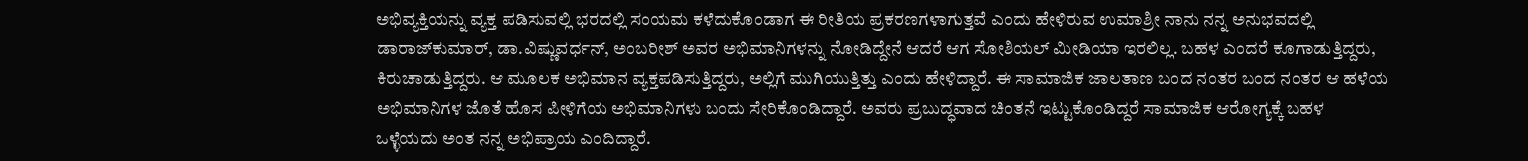ಅಭಿವ್ಯಕ್ತಿಯನ್ನು ವ್ಯಕ್ತ ಪಡಿಸುವಲ್ಲಿ ಭರದಲ್ಲಿ ಸಂಯಮ ಕಳೆದುಕೊಂಡಾಗ ಈ ರೀತಿಯ ಪ್ರಕರಣಗಳಾಗುತ್ತವೆ ಎಂದು ಹೇಳಿರುವ ಉಮಾಶ್ರೀ ನಾನು ನನ್ನ ಅನುಭವದಲ್ಲಿ ಡಾರಾಜ್‌ಕುಮಾರ್, ಡಾ.ವಿಷ್ಣುವರ್ಧನ್, ಅಂಬರೀಶ್ ಅವರ ಅಭಿಮಾನಿಗಳನ್ನು ನೋಡಿದ್ದೇನೆ ಆದರೆ ಆಗ ಸೋಶಿಯಲ್ ಮೀಡಿಯಾ ಇರಲಿಲ್ಲ. ಬಹಳ ಎಂದರೆ ಕೂಗಾಡುತ್ತಿದ್ದರು, ಕಿರುಚಾಡುತ್ತಿದ್ದರು. ಆ ಮೂಲಕ ಅಭಿಮಾನ ವ್ಯಕ್ತಪಡಿಸುತ್ತಿದ್ದರು, ಅಲ್ಲಿಗೆ ಮುಗಿಯುತ್ತಿತ್ತು ಎಂದು ಹೇಳಿದ್ದಾರೆ. ಈ ಸಾಮಾಜಿಕ ಜಾಲತಾಣ ಬಂದ ನಂತರ ಬಂದ ನಂತರ ಆ ಹಳೆಯ ಅಭಿಮಾನಿಗಳ ಜೊತೆ ಹೊಸ ಪೀಳಿಗೆಯ ಅಭಿಮಾನಿಗಳು ಬಂದು ಸೇರಿಕೊಂಡಿದ್ದಾರೆ. ಅವರು ಪ್ರಬುದ್ಧವಾದ ಚಿಂತನೆ ಇಟ್ಟುಕೊಂಡಿದ್ದರೆ ಸಾಮಾಜಿಕ ಆರೋಗ್ಯಕ್ಕೆ ಬಹಳ ಒಳ್ಳೆಯದು ಅಂತ ನನ್ನ ಅಭಿಪ್ರಾಯ ಎಂದಿದ್ದಾರೆ.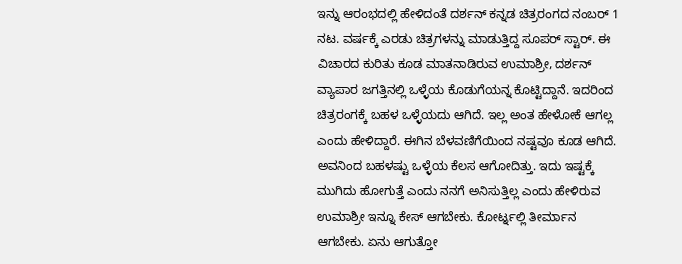ಇನ್ನು ಆರಂಭದಲ್ಲಿ ಹೇಳಿದಂತೆ ದರ್ಶನ್ ಕನ್ನಡ ಚಿತ್ರರಂಗದ ನಂಬರ್ 1 ನಟ. ವರ್ಷಕ್ಕೆ ಎರಡು ಚಿತ್ರಗಳನ್ನು ಮಾಡುತ್ತಿದ್ದ ಸೂಪರ್ ಸ್ಟಾರ್. ಈ ವಿಚಾರದ ಕುರಿತು ಕೂಡ ಮಾತನಾಡಿರುವ ಉಮಾಶ್ರೀ, ದರ್ಶನ್ ವ್ಯಾಪಾರ ಜಗತ್ತಿನಲ್ಲಿ ಒಳ್ಳೆಯ ಕೊಡುಗೆಯನ್ನ ಕೊಟ್ಟಿದ್ದಾನೆ. ಇದರಿಂದ ಚಿತ್ರರಂಗಕ್ಕೆ ಬಹಳ ಒಳ್ಳೆಯದು ಆಗಿದೆ. ಇಲ್ಲ ಅಂತ ಹೇಳೋಕೆ ಆಗಲ್ಲ ಎಂದು ಹೇಳಿದ್ದಾರೆ. ಈಗಿನ ಬೆಳವಣಿಗೆಯಿಂದ ನಷ್ಟವೂ ಕೂಡ ಆಗಿದೆ. ಅವನಿಂದ ಬಹಳಷ್ಟು ಒಳ್ಳೆಯ ಕೆಲಸ ಆಗೋದಿತ್ತು. ಇದು ಇಷ್ಟಕ್ಕೆ ಮುಗಿದು ಹೋಗುತ್ತೆ ಎಂದು ನನಗೆ ಅನಿಸುತ್ತಿಲ್ಲ ಎಂದು ಹೇಳಿರುವ ಉಮಾಶ್ರೀ ಇನ್ನೂ ಕೇಸ್ ಆಗಬೇಕು. ಕೋರ್ಟ್ನಲ್ಲಿ ತೀರ್ಮಾನ ಆಗಬೇಕು. ಏನು ಆಗುತ್ತೋ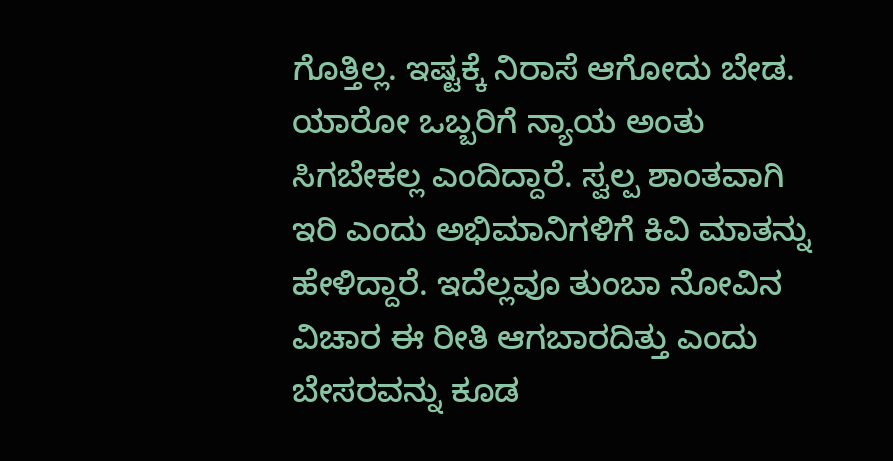ಗೊತ್ತಿಲ್ಲ. ಇಷ್ಟಕ್ಕೆ ನಿರಾಸೆ ಆಗೋದು ಬೇಡ. ಯಾರೋ ಒಬ್ಬರಿಗೆ ನ್ಯಾಯ ಅಂತು ಸಿಗಬೇಕಲ್ಲ ಎಂದಿದ್ದಾರೆ. ಸ್ವಲ್ಪ ಶಾಂತವಾಗಿ ಇರಿ ಎಂದು ಅಭಿಮಾನಿಗಳಿಗೆ ಕಿವಿ ಮಾತನ್ನು ಹೇಳಿದ್ದಾರೆ. ಇದೆಲ್ಲವೂ ತುಂಬಾ ನೋವಿನ ವಿಚಾರ ಈ ರೀತಿ ಆಗಬಾರದಿತ್ತು ಎಂದು ಬೇಸರವನ್ನು ಕೂಡ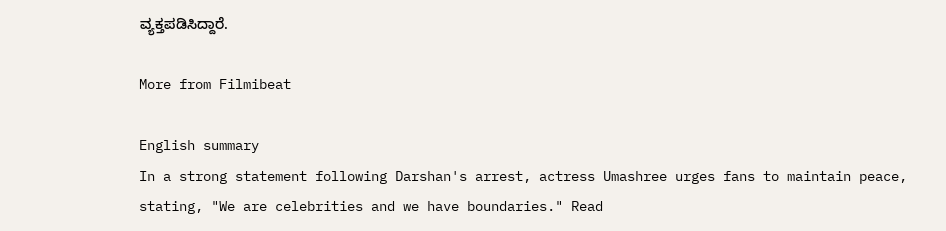ವ್ಯಕ್ತಪಡಿಸಿದ್ದಾರೆ.

More from Filmibeat

English summary
In a strong statement following Darshan's arrest, actress Umashree urges fans to maintain peace, stating, "We are celebrities and we have boundaries." Read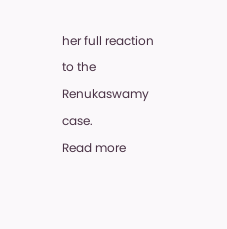her full reaction to the Renukaswamy case.
Read more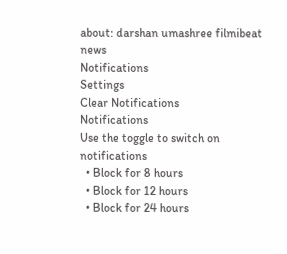about: darshan umashree filmibeat news
Notifications
Settings
Clear Notifications
Notifications
Use the toggle to switch on notifications
  • Block for 8 hours
  • Block for 12 hours
  • Block for 24 hours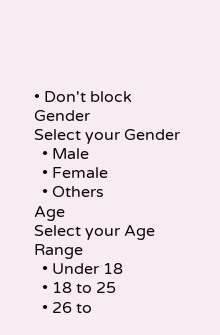• Don't block
Gender
Select your Gender
  • Male
  • Female
  • Others
Age
Select your Age Range
  • Under 18
  • 18 to 25
  • 26 to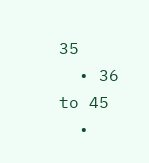35
  • 36 to 45
  •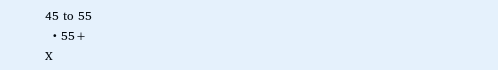45 to 55
  • 55+
X